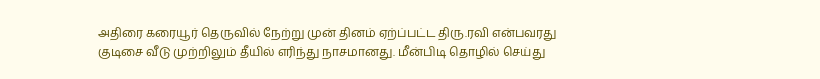அதிரை கரையூர் தெருவில் நேற்று முன் தினம் ஏற்ப்பட்ட திரு.ரவி என்பவரது குடிசை வீடு முற்றிலும் தீயில் எரிந்து நாசமானது. மீன்பிடி தொழில் செய்து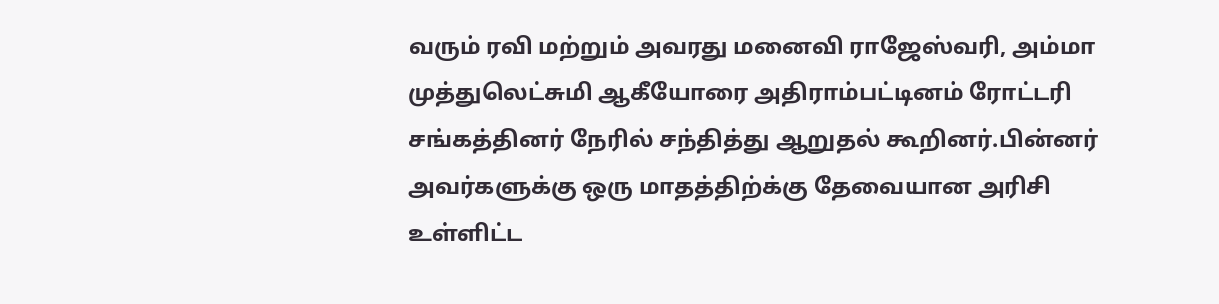வரும் ரவி மற்றும் அவரது மனைவி ராஜேஸ்வரி, அம்மா முத்துலெட்சுமி ஆகீயோரை அதிராம்பட்டினம் ரோட்டரி சங்கத்தினர் நேரில் சந்தித்து ஆறுதல் கூறினர்.பின்னர் அவர்களுக்கு ஒரு மாதத்திற்க்கு தேவையான அரிசி உள்ளிட்ட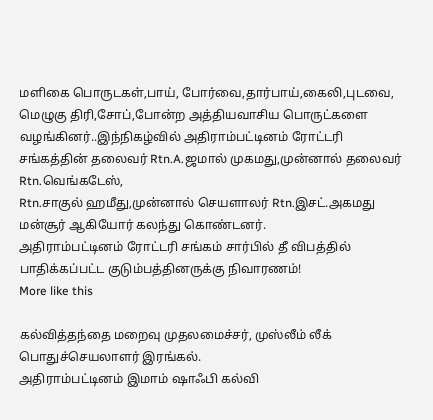மளிகை பொருடகள்,பாய், போர்வை,தார்பாய்,கைலி,புடவை, மெழுகு திரி,சோப்,போன்ற அத்தியவாசிய பொருட்களை வழங்கினர்..இந்நிகழ்வில் அதிராம்பட்டினம் ரோட்டரி சங்கத்தின் தலைவர் Rtn.A.ஜமால் முகமது,முன்னால் தலைவர் Rtn.வெங்கடேஸ்,
Rtn.சாகுல் ஹமீது,முன்னால் செயளாலர் Rtn.இசட்.அகமது மன்சூர் ஆகியோர் கலந்து கொண்டனர்.
அதிராம்பட்டினம் ரோட்டரி சங்கம் சார்பில் தீ விபத்தில் பாதிக்கப்பட்ட குடும்பத்தினருக்கு நிவாரணம்!
More like this

கல்வித்தந்தை மறைவு முதலமைச்சர், முஸ்லீம் லீக் பொதுச்செயலாளர் இரங்கல்.
அதிராம்பட்டினம் இமாம் ஷாஃபி கல்வி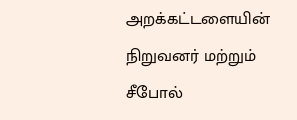அறக்கட்டளையின் நிறுவனர் மற்றும் சீபோல்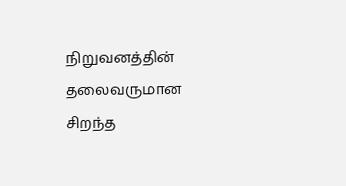நிறுவனத்தின் தலைவருமான சிறந்த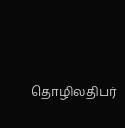தொழிலதிபர்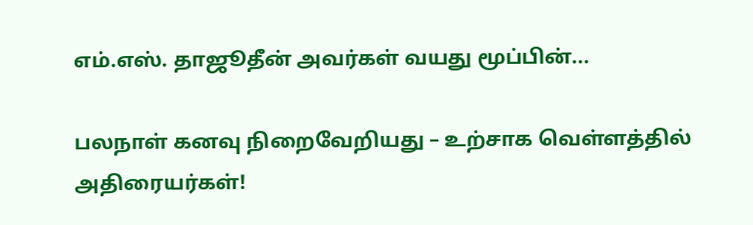எம்.எஸ். தாஜூதீன் அவர்கள் வயது மூப்பின்...

பலநாள் கனவு நிறைவேறியது – உற்சாக வெள்ளத்தில் அதிரையர்கள்!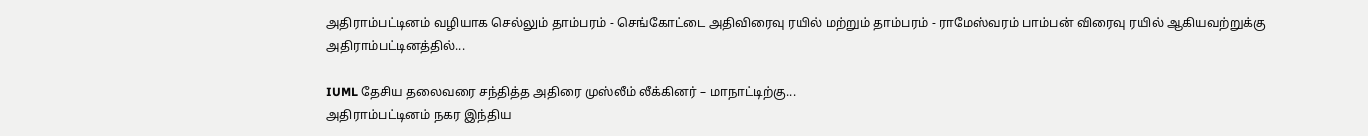அதிராம்பட்டினம் வழியாக செல்லும் தாம்பரம் - செங்கோட்டை அதிவிரைவு ரயில் மற்றும் தாம்பரம் - ராமேஸ்வரம் பாம்பன் விரைவு ரயில் ஆகியவற்றுக்கு அதிராம்பட்டினத்தில்...

IUML தேசிய தலைவரை சந்தித்த அதிரை முஸ்லீம் லீக்கினர் – மாநாட்டிற்கு...
அதிராம்பட்டினம் நகர இந்திய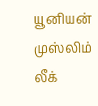யூனியன் முஸ்லிம் லீக்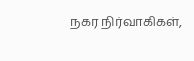நகர நிர்வாகிகள்,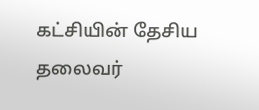கட்சியின் தேசிய தலைவர்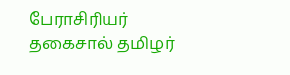பேராசிரியர் தகைசால் தமிழர்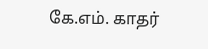கே.எம். காதர்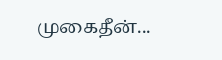முகைதீன்...